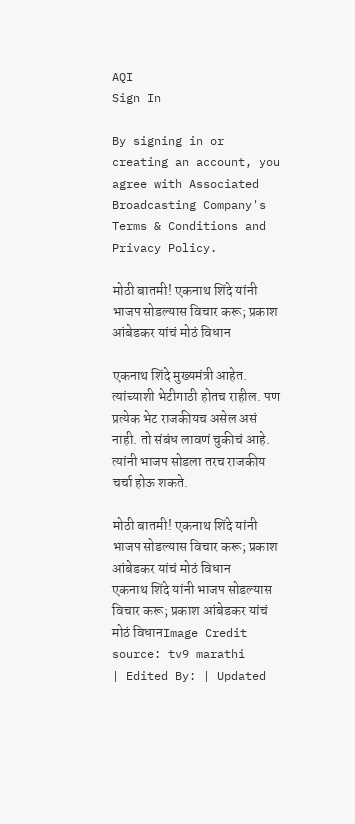AQI
Sign In

By signing in or creating an account, you agree with Associated Broadcasting Company's Terms & Conditions and Privacy Policy.

मोठी बातमी! एकनाथ शिंदे यांनी भाजप सोडल्यास विचार करू; प्रकाश आंबेडकर यांचं मोठं विधान

एकनाथ शिंदे मुख्यमंत्री आहेत. त्यांच्याशी भेटीगाठी होतच राहील. पण प्रत्येक भेट राजकीयच असेल असं नाही. तो संबंध लावणं चुकीचं आहे. त्यांनी भाजप सोडला तरच राजकीय चर्चा होऊ शकते.

मोठी बातमी! एकनाथ शिंदे यांनी भाजप सोडल्यास विचार करू; प्रकाश आंबेडकर यांचं मोठं विधान
एकनाथ शिंदे यांनी भाजप सोडल्यास विचार करू; प्रकाश आंबेडकर यांचं मोठं विधानImage Credit source: tv9 marathi
| Edited By: | Updated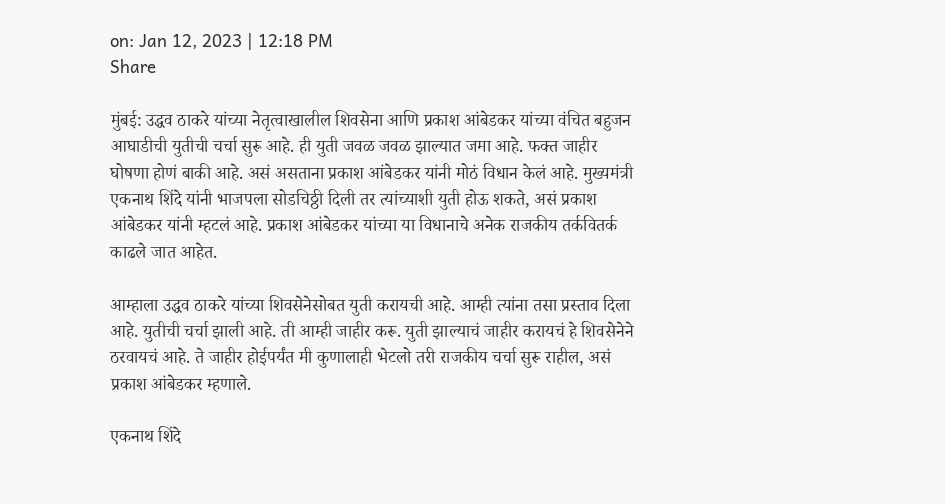on: Jan 12, 2023 | 12:18 PM
Share

मुंबई: उद्धव ठाकरे यांच्या नेतृत्वाखालील शिवसेना आणि प्रकाश आंबेडकर यांच्या वंचित बहुजन आघाडीची युतीची चर्चा सुरू आहे. ही युती जवळ जवळ झाल्यात जमा आहे. फक्त जाहीर घोषणा होणं बाकी आहे. असं असताना प्रकाश आंबेडकर यांनी मोठं विधान केलं आहे. मुख्यमंत्री एकनाथ शिंदे यांनी भाजपला सोडचिठ्ठी दिली तर त्यांच्याशी युती होऊ शकते, असं प्रकाश आंबेडकर यांनी म्हटलं आहे. प्रकाश आंबेडकर यांच्या या विधानाचे अनेक राजकीय तर्कवितर्क काढले जात आहेत.

आम्हाला उद्धव ठाकरे यांच्या शिवसेनेसोबत युती करायची आहे. आम्ही त्यांना तसा प्रस्ताव दिला आहे. युतीची चर्चा झाली आहे. ती आम्ही जाहीर करू. युती झाल्याचं जाहीर करायचं हे शिवसेनेने ठरवायचं आहे. ते जाहीर होईपर्यंत मी कुणालाही भेटलो तरी राजकीय चर्चा सुरू राहील, असं प्रकाश आंबेडकर म्हणाले.

एकनाथ शिंदे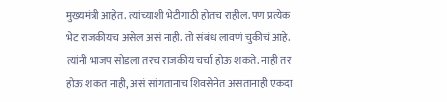मुख्यमंत्री आहेत. त्यांच्याशी भेटीगाठी होतच राहील. पण प्रत्येक भेट राजकीयच असेल असं नाही. तो संबंध लावणं चुकीचं आहे. त्यांनी भाजप सोडला तरच राजकीय चर्चा होऊ शकते. नाही तर होऊ शकत नाही, असं सांगतानाच शिवसेनेत असतानाही एकदा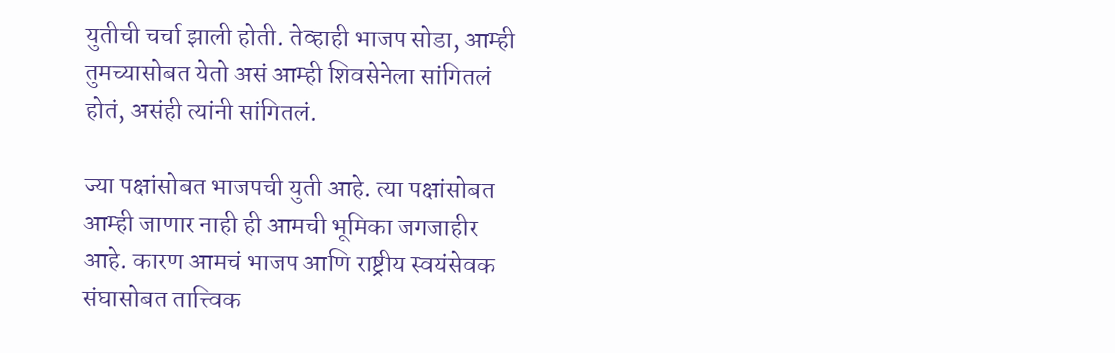युतीची चर्चा झाली होती. तेव्हाही भाजप सोडा, आम्ही तुमच्यासोबत येतो असं आम्ही शिवसेनेला सांगितलं होतं, असंही त्यांनी सांगितलं.

ज्या पक्षांसोबत भाजपची युती आहे. त्या पक्षांसोबत आम्ही जाणार नाही ही आमची भूमिका जगजाहीर आहे. कारण आमचं भाजप आणि राष्ट्रीय स्वयंसेवक संघासोबत तात्त्विक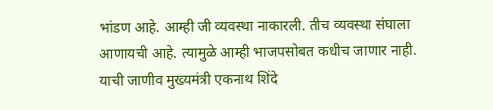भांडण आहे. आम्ही जी व्यवस्था नाकारली. तीच व्यवस्था संघाला आणायची आहे. त्यामुळे आम्ही भाजपसोबत कधीच जाणार नाही. याची जाणीव मुख्यमंत्री एकनाथ शिंदे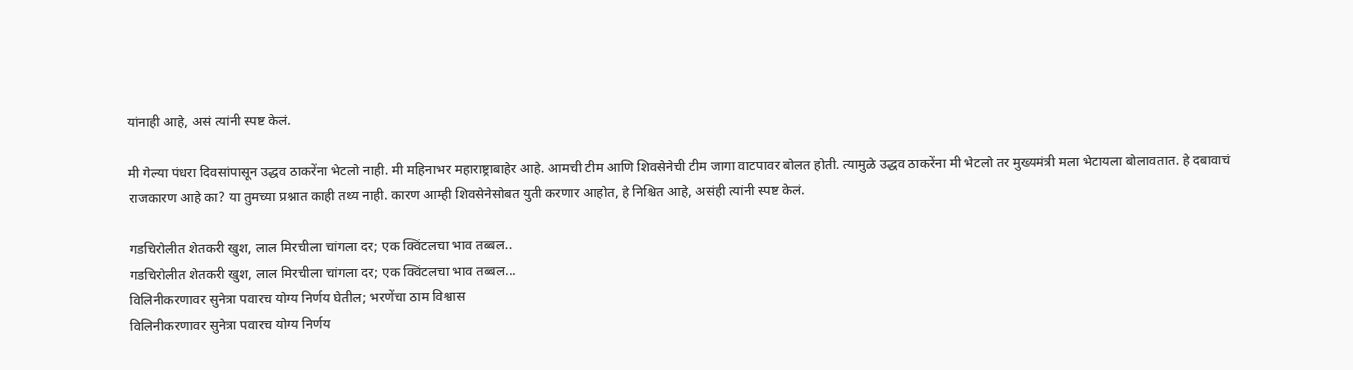यांनाही आहे, असं त्यांनी स्पष्ट केलं.

मी गेल्या पंधरा दिवसांपासून उद्धव ठाकरेंना भेटलो नाही. मी महिनाभर महाराष्ट्राबाहेर आहे. आमची टीम आणि शिवसेनेची टीम जागा वाटपावर बोलत होती. त्यामुळे उद्धव ठाकरेंना मी भेटलो तर मुख्यमंत्री मला भेटायला बोलावतात. हे दबावाचं राजकारण आहे का? या तुमच्या प्रश्नात काही तथ्य नाही. कारण आम्ही शिवसेनेसोबत युती करणार आहोत, हे निश्चित आहे, असंही त्यांनी स्पष्ट केलं.

गडचिरोलीत शेतकरी खुश, लाल मिरचीला चांगला दर; एक क्विंटलचा भाव तब्बल..
गडचिरोलीत शेतकरी खुश, लाल मिरचीला चांगला दर; एक क्विंटलचा भाव तब्बल...
विलिनीकरणावर सुनेत्रा पवारच योग्य निर्णय घेतील; भरणेंचा ठाम विश्वास
विलिनीकरणावर सुनेत्रा पवारच योग्य निर्णय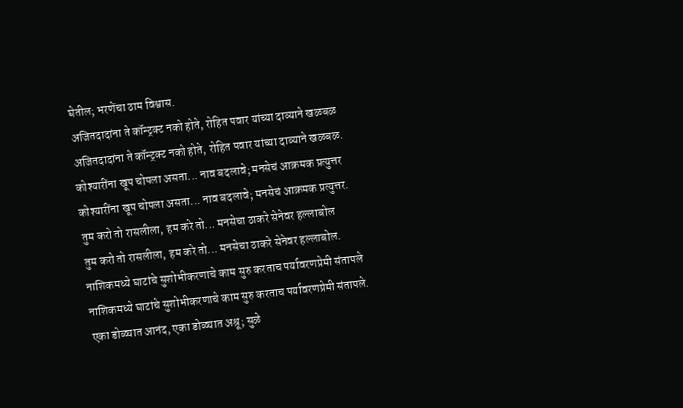घेतील; भरणेंचा ठाम विश्वास.
अजितदादांना ते कॉन्ट्रक्ट नको होते, रोहित पवार यांच्या दाव्याने खळबळ
अजितदादांना ते कॉन्ट्रक्ट नको होते, रोहित पवार यांच्या दाव्याने खळबळ.
कोश्यारींना खूप चोपला असता... नाव बदलावे; मनसेचं आक्रमक प्रत्युत्तर
कोश्यारींना खूप चोपला असता... नाव बदलावे; मनसेचं आक्रमक प्रत्युत्तर.
तुम करो तो रासलीला, हम करे तो... मनसेचा ठाकरे सेनेवर हल्लाबोल
तुम करो तो रासलीला, हम करे तो... मनसेचा ठाकरे सेनेवर हल्लाबोल.
नाशिकमध्ये घाटांचे सुशोभीकरणाचे काम सुरु करताच पर्यावरणप्रेमी संतापले
नाशिकमध्ये घाटांचे सुशोभीकरणाचे काम सुरु करताच पर्यावरणप्रेमी संतापले.
एका डोळ्यात आनंद, एका डोळ्यात अश्रू; सुळे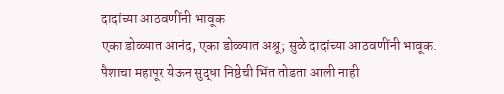दादांच्या आठवणींनी भावूक
एका डोळ्यात आनंद, एका डोळ्यात अश्रू; सुळे दादांच्या आठवणींनी भावूक.
पैशाचा महापूर येऊन सुद्धा निष्ठेची भिंत तोडता आली नाही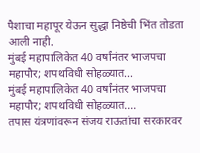पैशाचा महापूर येऊन सुद्धा निष्ठेची भिंत तोडता आली नाही.
मुंबई महापालिकेत 40 वर्षांनंतर भाजपचा महापौर; शपथविधी सोहळ्यात...
मुंबई महापालिकेत 40 वर्षांनंतर भाजपचा महापौर; शपथविधी सोहळ्यात....
तपास यंत्रणांवरून संजय राऊतांचा सरकारवर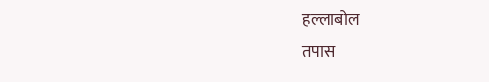हल्लाबोल
तपास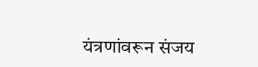यंत्रणांवरून संजय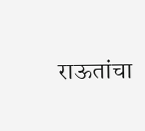राऊतांचा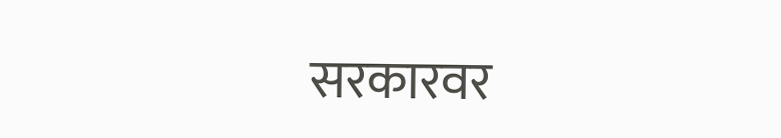सरकारवर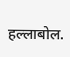हल्लाबोल.